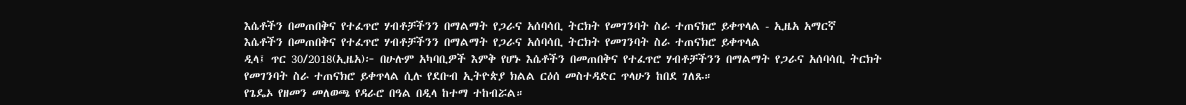እሴቶችን በመጠበቅና የተፈጥሮ ሃብቶቻችንን በማልማት የጋራና አሰባሳቢ ትርክት የመገንባት ስራ ተጠናክሮ ይቀጥላል - ኢዜአ አማርኛ
እሴቶችን በመጠበቅና የተፈጥሮ ሃብቶቻችንን በማልማት የጋራና አሰባሳቢ ትርክት የመገንባት ስራ ተጠናክሮ ይቀጥላል
ዲላ፤ ጥር 30/2018(ኢዜአ)፦ በሁሉም አካባቢዎች እምቅ የሆኑ እሴቶችን በመጠበቅና የተፈጥሮ ሃብቶቻችንን በማልማት የጋራና አሰባሳቢ ትርክት የመገንባት ስራ ተጠናክሮ ይቀጥላል ሲሉ የደቡብ ኢትዮጵያ ክልል ርዕሰ መስተዳድር ጥላሁን ከበደ ገለጹ።
የጌዴኦ የዘመን መለወጫ የዳራሮ በዓል በዲላ ከተማ ተከብሯል።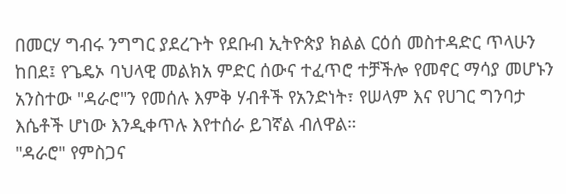በመርሃ ግብሩ ንግግር ያደረጉት የደቡብ ኢትዮጵያ ክልል ርዕሰ መስተዳድር ጥላሁን ከበደ፤ የጌዴኦ ባህላዊ መልክአ ምድር ሰውና ተፈጥሮ ተቻችሎ የመኖር ማሳያ መሆኑን አንስተው "ዳራሮ"ን የመሰሉ እምቅ ሃብቶች የአንድነት፣ የሠላም እና የሀገር ግንባታ እሴቶች ሆነው እንዲቀጥሉ እየተሰራ ይገኛል ብለዋል።
"ዳራሮ" የምስጋና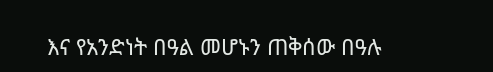እና የአንድነት በዓል መሆኑን ጠቅሰው በዓሉ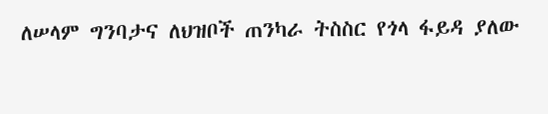ለሠላም ግንባታና ለህዝቦች ጠንካራ ትስስር የጎላ ፋይዳ ያለው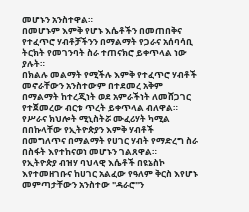መሆኑን አንስተዋል።
በመሆኑም እምቅ የሆኑ እሴቶችን በመጠበቅና የተፈጥሮ ሃብቶቻችንን በማልማት የጋራና አሰባሳቢ ትርክት የመገንባት ስራ ተጠናክሮ ይቀጥላል ነው ያሉት።
በክልሉ መልማት የሚችሉ እምቅ የተፈጥሮ ሃብቶች መኖራቸውን አንስተውም በተደመረ አቅም በማልማት ከተረጂነት ወደ አምራችነት ለመሸጋገር የተጀመረው ብርቱ ጥረት ይቀጥላል ብለዋል።
የሥራና ክህሎት ሚኒስትሯ ሙፈሪሃት ካሚል በበኩላቸው የኢትዮጵያን እምቅ ሃብቶች በመግለጥና በማልማት የሀገር ሃብት የማድረግ ስራ በስፋት እየተከናወነ መሆኑን ገልጸዋል።
የኢትዮጵያ ብዝሃ ባህላዊ እሴቶች በዩኔስኮ እየተመዘገቡና ከሀገር አልፈው የዓለም ቅርስ እየሆኑ መምጣታቸውን አንስተው "ዳራሮ"ን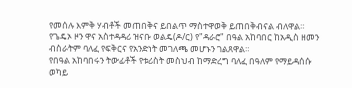የመሰሉ እምቅ ሃብቶች መጠበቅና ይበልጥ ማስተዋወቅ ይጠበቅብናል ብለዋል።
የጌዴኦ ዞን ዋና አስተዳዳሪ ዝናቡ ወልዴ(ዶ/ር) የ"ዳራሮ" በዓል አከባበር ከአዲስ ዘመን ብስራትም ባለፈ የፍቅርና የአንድነት መገለጫ መሆኑን ገልጸዋል።
የበዓል አከባበሩን ትውፊቶች የቱሪስት መስህብ ከማድረግ ባለፈ በዓለም የማይዳሰሱ ወካይ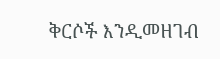ቅርሶች እንዲመዘገብ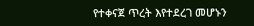የተቀናጀ ጥረት እየተደረገ መሆኑን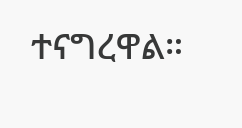ተናግረዋል።